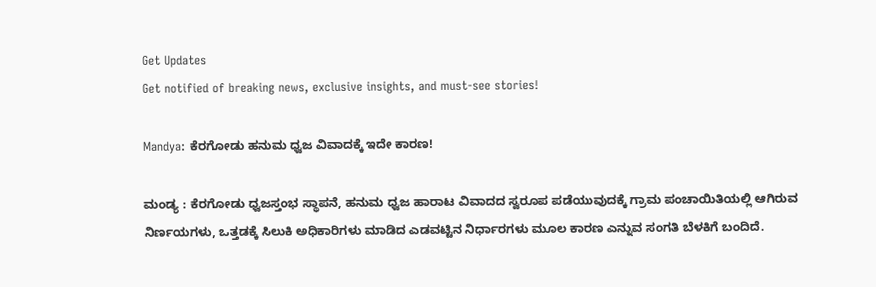Get Updates
Get notified of breaking news, exclusive insights, and must-see stories!

Mandya: ಕೆರಗೋಡು ಹನುಮ ಧ್ವಜ ವಿವಾದಕ್ಕೆ ಇದೇ ಕಾರಣ!

ಮಂಡ್ಯ : ಕೆರಗೋಡು ಧ್ವಜಸ್ತಂಭ ಸ್ಥಾಪನೆ, ಹನುಮ ಧ್ವಜ ಹಾರಾಟ ವಿವಾದದ ಸ್ವರೂಪ ಪಡೆಯುವುದಕ್ಕೆ ಗ್ರಾಮ ಪಂಚಾಯಿತಿಯಲ್ಲಿ ಆಗಿರುವ ನಿರ್ಣಯಗಳು, ಒತ್ತಡಕ್ಕೆ ಸಿಲುಕಿ ಅಧಿಕಾರಿಗಳು ಮಾಡಿದ ಎಡವಟ್ಟಿನ ನಿರ್ಧಾರಗಳು ಮೂಲ ಕಾರಣ ಎನ್ನುವ ಸಂಗತಿ ಬೆಳಕಿಗೆ ಬಂದಿದೆ.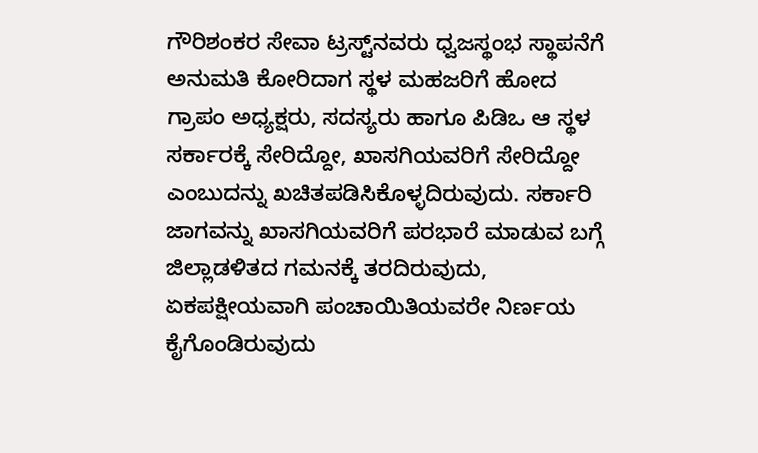ಗೌರಿಶಂಕರ ಸೇವಾ ಟ್ರಸ್ಟ್‌ನವರು ಧ್ವಜಸ್ಥಂಭ ಸ್ಥಾಪನೆಗೆ ಅನುಮತಿ ಕೋರಿದಾಗ ಸ್ಥಳ ಮಹಜರಿಗೆ ಹೋದ ಗ್ರಾಪಂ ಅಧ್ಯಕ್ಷರು, ಸದಸ್ಯರು ಹಾಗೂ ಪಿಡಿಒ ಆ ಸ್ಥಳ ಸರ್ಕಾರಕ್ಕೆ ಸೇರಿದ್ದೋ, ಖಾಸಗಿಯವರಿಗೆ ಸೇರಿದ್ದೋ ಎಂಬುದನ್ನು ಖಚಿತಪಡಿಸಿಕೊಳ್ಳದಿರುವುದು. ಸರ್ಕಾರಿ ಜಾಗವನ್ನು ಖಾಸಗಿಯವರಿಗೆ ಪರಭಾರೆ ಮಾಡುವ ಬಗ್ಗೆ ಜಿಲ್ಲಾಡಳಿತದ ಗಮನಕ್ಕೆ ತರದಿರುವುದು, ಏಕಪಕ್ಷೀಯವಾಗಿ ಪಂಚಾಯಿತಿಯವರೇ ನಿರ್ಣಯ ಕೈಗೊಂಡಿರುವುದು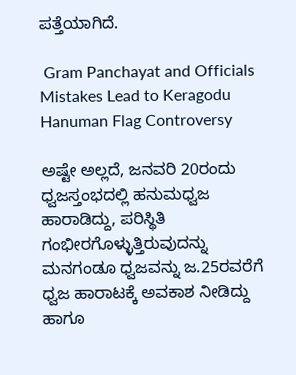ಪತ್ತೆಯಾಗಿದೆ.

 Gram Panchayat and Officials Mistakes Lead to Keragodu Hanuman Flag Controversy

ಅಷ್ಟೇ ಅಲ್ಲದೆ, ಜನವರಿ 20ರಂದು ಧ್ವಜಸ್ತಂಭದಲ್ಲಿ ಹನುಮಧ್ವಜ ಹಾರಾಡಿದ್ದು, ಪರಿಸ್ಥಿತಿ ಗಂಭೀರಗೊಳ್ಳುತ್ತಿರುವುದನ್ನು ಮನಗಂಡೂ ಧ್ವಜವನ್ನು ಜ.25ರವರೆಗೆ ಧ್ವಜ ಹಾರಾಟಕ್ಕೆ ಅವಕಾಶ ನೀಡಿದ್ದು ಹಾಗೂ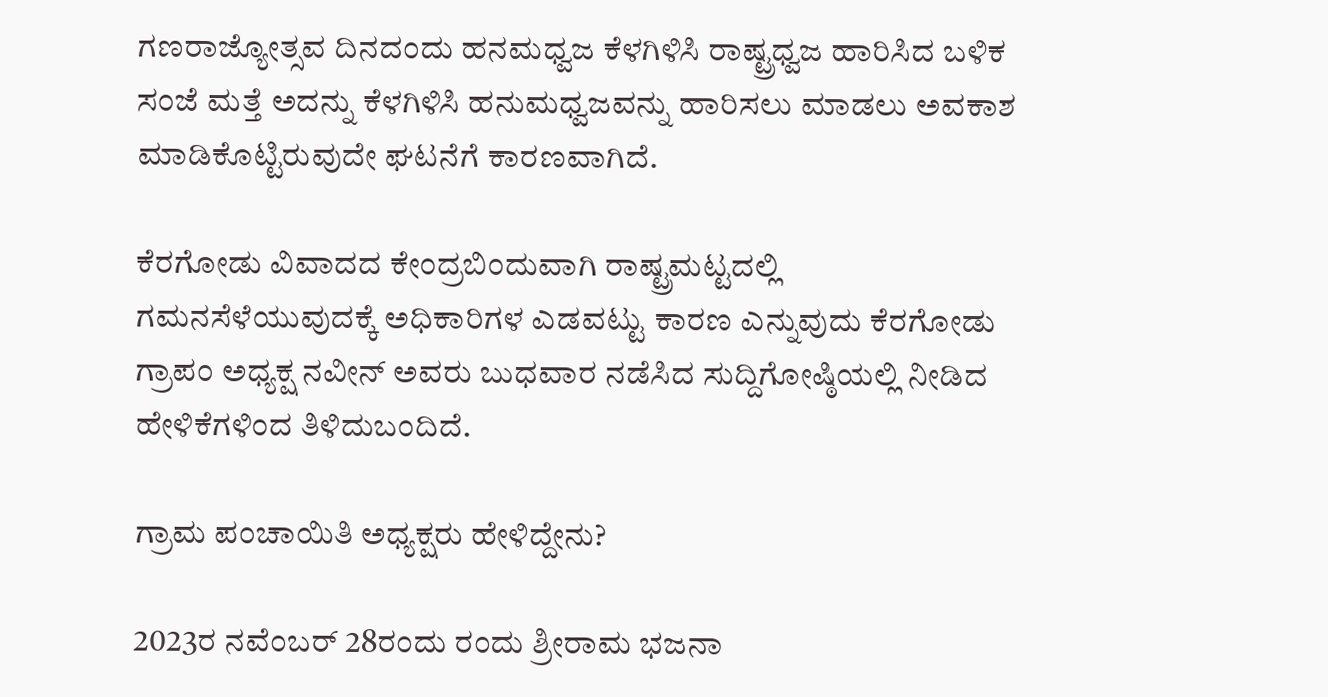ಗಣರಾಜ್ಯೋತ್ಸವ ದಿನದಂದು ಹನಮಧ್ವಜ ಕೆಳಗಿಳಿಸಿ ರಾಷ್ಟ್ರಧ್ವಜ ಹಾರಿಸಿದ ಬಳಿಕ ಸಂಜೆ ಮತ್ತೆ ಅದನ್ನು ಕೆಳಗಿಳಿಸಿ ಹನುಮಧ್ವಜವನ್ನು ಹಾರಿಸಲು ಮಾಡಲು ಅವಕಾಶ ಮಾಡಿಕೊಟ್ಟಿರುವುದೇ ಘಟನೆಗೆ ಕಾರಣವಾಗಿದೆ.

ಕೆರಗೋಡು ವಿವಾದದ ಕೇಂದ್ರಬಿಂದುವಾಗಿ ರಾಷ್ಟ್ರಮಟ್ಟದಲ್ಲಿ ಗಮನಸೆಳೆಯುವುದಕ್ಕೆ ಅಧಿಕಾರಿಗಳ ಎಡವಟ್ಟು ಕಾರಣ ಎನ್ನುವುದು ಕೆರಗೋಡು ಗ್ರಾಪಂ ಅಧ್ಯಕ್ಷ ನವೀನ್ ಅವರು ಬುಧವಾರ ನಡೆಸಿದ ಸುದ್ದಿಗೋಷ್ಠಿಯಲ್ಲಿ ನೀಡಿದ ಹೇಳಿಕೆಗಳಿಂದ ತಿಳಿದುಬಂದಿದೆ.

ಗ್ರಾಮ ಪಂಚಾಯಿತಿ ಅಧ್ಯಕ್ಷರು ಹೇಳಿದ್ದೇನು?

2023ರ ನವೆಂಬರ್ 28ರಂದು ರಂದು ಶ್ರೀರಾಮ ಭಜನಾ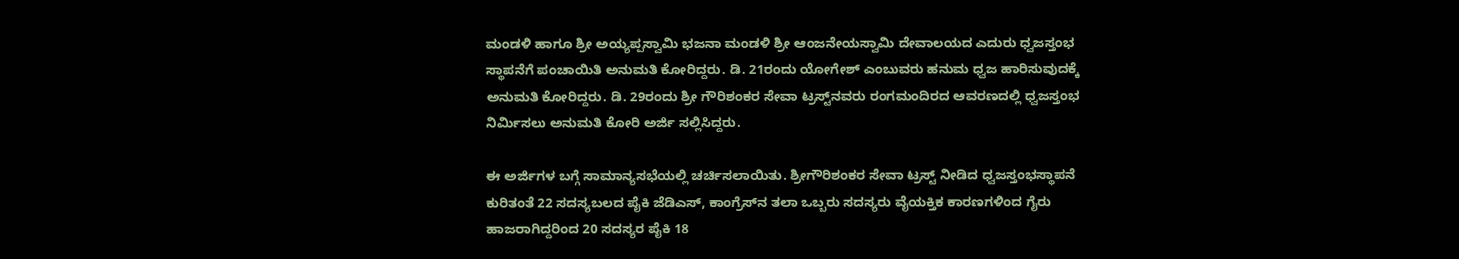ಮಂಡಳಿ ಹಾಗೂ ಶ್ರೀ ಅಯ್ಯಪ್ಪಸ್ವಾಮಿ ಭಜನಾ ಮಂಡಳಿ ಶ್ರೀ ಆಂಜನೇಯಸ್ವಾಮಿ ದೇವಾಲಯದ ಎದುರು ಧ್ವಜಸ್ತಂಭ ಸ್ಥಾಪನೆಗೆ ಪಂಚಾಯಿತಿ ಅನುಮತಿ ಕೋರಿದ್ದರು. ಡಿ. 21ರಂದು ಯೋಗೇಶ್ ಎಂಬುವರು ಹನುಮ ಧ್ವಜ ಹಾರಿಸುವುದಕ್ಕೆ ಅನುಮತಿ ಕೋರಿದ್ದರು. ಡಿ. 29ರಂದು ಶ್ರೀ ಗೌರಿಶಂಕರ ಸೇವಾ ಟ್ರಸ್ಟ್‌ನವರು ರಂಗಮಂದಿರದ ಆವರಣದಲ್ಲಿ ಧ್ವಜಸ್ತಂಭ ನಿರ್ಮಿಸಲು ಅನುಮತಿ ಕೋರಿ ಅರ್ಜಿ ಸಲ್ಲಿಸಿದ್ದರು.

ಈ ಅರ್ಜಿಗಳ ಬಗ್ಗೆ ಸಾಮಾನ್ಯಸಭೆಯಲ್ಲಿ ಚರ್ಚಿಸಲಾಯಿತು. ಶ್ರೀಗೌರಿಶಂಕರ ಸೇವಾ ಟ್ರಸ್ಟ್‌ ನೀಡಿದ ಧ್ವಜಸ್ತಂಭಸ್ಥಾಪನೆ ಕುರಿತಂತೆ 22 ಸದಸ್ಯಬಲದ ಪೈಕಿ ಜೆಡಿಎಸ್, ಕಾಂಗ್ರೆಸ್‌ನ ತಲಾ ಒಬ್ಬರು ಸದಸ್ಯರು ವೈಯಕ್ತಿಕ ಕಾರಣಗಳಿಂದ ಗೈರು ಹಾಜರಾಗಿದ್ದರಿಂದ 20 ಸದಸ್ಯರ ಪೈಕಿ 18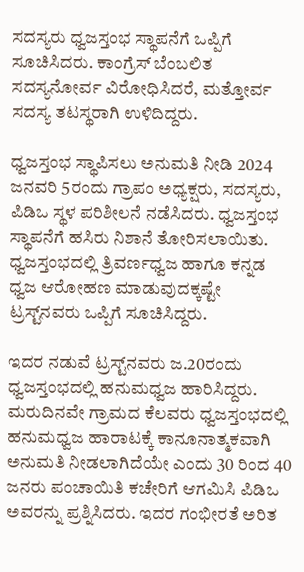ಸದಸ್ಯರು ಧ್ವಜಸ್ತಂಭ ಸ್ಥಾಪನೆಗೆ ಒಪ್ಪಿಗೆ ಸೂಚಿಸಿದರು. ಕಾಂಗ್ರೆಸ್ ಬೆಂಬಲಿತ ಸದಸ್ಯನೋರ್ವ ವಿರೋಧಿಸಿದರೆ, ಮತ್ತೋರ್ವ ಸದಸ್ಯ ತಟಸ್ಥರಾಗಿ ಉಳಿದಿದ್ದರು.

ಧ್ವಜಸ್ತಂಭ ಸ್ಥಾಪಿಸಲು ಅನುಮತಿ ನೀಡಿ 2024 ಜನವರಿ 5ರಂದು ಗ್ರಾಪಂ ಅಧ್ಯಕ್ಷರು, ಸದಸ್ಯರು, ಪಿಡಿಒ ಸ್ಥಳ ಪರಿಶೀಲನೆ ನಡೆಸಿದರು. ಧ್ವಜಸ್ತಂಭ ಸ್ಥಾಪನೆಗೆ ಹಸಿರು ನಿಶಾನೆ ತೋರಿಸಲಾಯಿತು. ಧ್ವಜಸ್ತಂಭದಲ್ಲಿ ತ್ರಿವರ್ಣಧ್ವಜ ಹಾಗೂ ಕನ್ನಡ ಧ್ವಜ ಆರೋಹಣ ಮಾಡುವುದಕ್ಕಷ್ಟೇ ಟ್ರಸ್ಟ್‌ನವರು ಒಪ್ಪಿಗೆ ಸೂಚಿಸಿದ್ದರು.

ಇದರ ನಡುವೆ ಟ್ರಸ್ಟ್‌ನವರು ಜ.20ರಂದು ಧ್ವಜಸ್ತಂಭದಲ್ಲಿ ಹನುಮಧ್ವಜ ಹಾರಿಸಿದ್ದರು. ಮರುದಿನವೇ ಗ್ರಾಮದ ಕೆಲವರು ಧ್ವಜಸ್ತಂಭದಲ್ಲಿ ಹನುಮಧ್ವಜ ಹಾರಾಟಕ್ಕೆ ಕಾನೂನಾತ್ಮಕವಾಗಿ ಅನುಮತಿ ನೀಡಲಾಗಿದೆಯೇ ಎಂದು 30 ರಿಂದ 40 ಜನರು ಪಂಚಾಯಿತಿ ಕಚೇರಿಗೆ ಆಗಮಿಸಿ ಪಿಡಿಒ ಅವರನ್ನು ಪ್ರಶ್ನಿಸಿದರು. ಇದರ ಗಂಭೀರತೆ ಅರಿತ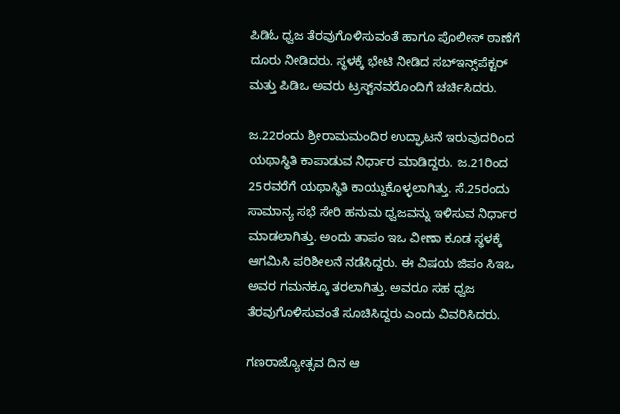ಪಿಡಿಓ ಧ್ವಜ ತೆರವುಗೊಳಿಸುವಂತೆ ಹಾಗೂ ಪೊಲೀಸ್ ಠಾಣೆಗೆ ದೂರು ನೀಡಿದರು. ಸ್ಥಳಕ್ಕೆ ಭೇಟಿ ನೀಡಿದ ಸಬ್‌ಇನ್ಸ್‌ಪೆಕ್ಟರ್ ಮತ್ತು ಪಿಡಿಒ ಅವರು ಟ್ರಸ್ಟ್‌ನವರೊಂದಿಗೆ ಚರ್ಚಿಸಿದರು.

ಜ.22ರಂದು ಶ್ರೀರಾಮಮಂದಿರ ಉದ್ಘಾಟನೆ ಇರುವುದರಿಂದ ಯಥಾಸ್ಥಿತಿ ಕಾಪಾಡುವ ನಿರ್ಧಾರ ಮಾಡಿದ್ದರು. ಜ.21ರಿಂದ 25ರವರೆಗೆ ಯಥಾಸ್ಥಿತಿ ಕಾಯ್ದುಕೊಳ್ಳಲಾಗಿತ್ತು. ಸೆ.25ರಂದು ಸಾಮಾನ್ಯ ಸಭೆ ಸೇರಿ ಹನುಮ ಧ್ವಜವನ್ನು ಇಳಿಸುವ ನಿರ್ಧಾರ ಮಾಡಲಾಗಿತ್ತು. ಅಂದು ತಾಪಂ ಇಒ ವೀಣಾ ಕೂಡ ಸ್ಥಳಕ್ಕೆ ಆಗಮಿಸಿ ಪರಿಶೀಲನೆ ನಡೆಸಿದ್ದರು. ಈ ವಿಷಯ ಜಿಪಂ ಸಿಇಒ ಅವರ ಗಮನಕ್ಕೂ ತರಲಾಗಿತ್ತು. ಅವರೂ ಸಹ ಧ್ವಜ ತೆರವುಗೊಳಿಸುವಂತೆ ಸೂಚಿಸಿದ್ದರು ಎಂದು ವಿವರಿಸಿದರು.

ಗಣರಾಜ್ಯೋತ್ಸವ ದಿನ ಆ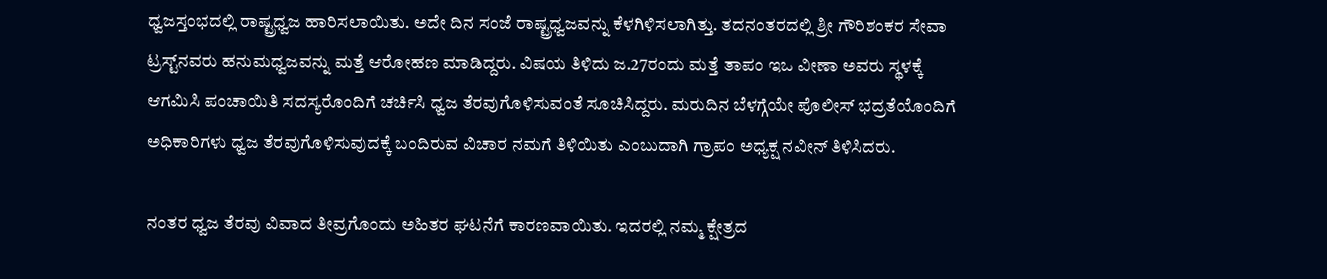ಧ್ವಜಸ್ತಂಭದಲ್ಲಿ ರಾಷ್ಟ್ರಧ್ವಜ ಹಾರಿಸಲಾಯಿತು. ಅದೇ ದಿನ ಸಂಜೆ ರಾಷ್ಟ್ರಧ್ವಜವನ್ನು ಕೆಳಗಿಳಿಸಲಾಗಿತ್ತು. ತದನಂತರದಲ್ಲಿ ಶ್ರೀ ಗೌರಿಶಂಕರ ಸೇವಾ ಟ್ರಸ್ಟ್‌ನವರು ಹನುಮಧ್ವಜವನ್ನು ಮತ್ತೆ ಆರೋಹಣ ಮಾಡಿದ್ದರು. ವಿಷಯ ತಿಳಿದು ಜ.27ರಂದು ಮತ್ತೆ ತಾಪಂ ಇಒ ವೀಣಾ ಅವರು ಸ್ಥಳಕ್ಕೆ ಆಗಮಿಸಿ ಪಂಚಾಯಿತಿ ಸದಸ್ಯರೊಂದಿಗೆ ಚರ್ಚಿಸಿ ಧ್ವಜ ತೆರವುಗೊಳಿಸುವಂತೆ ಸೂಚಿಸಿದ್ದರು. ಮರುದಿನ ಬೆಳಗ್ಗೆಯೇ ಪೊಲೀಸ್ ಭದ್ರತೆಯೊಂದಿಗೆ ಅಧಿಕಾರಿಗಳು ಧ್ವಜ ತೆರವುಗೊಳಿಸುವುದಕ್ಕೆ ಬಂದಿರುವ ವಿಚಾರ ನಮಗೆ ತಿಳಿಯಿತು ಎಂಬುದಾಗಿ ಗ್ರಾಪಂ ಅಧ್ಯಕ್ಷ ನವೀನ್ ತಿಳಿಸಿದರು.

ನಂತರ ಧ್ವಜ ತೆರವು ವಿವಾದ ತೀವ್ರಗೊಂದು ಅಹಿತರ ಘಟನೆಗೆ ಕಾರಣವಾಯಿತು. ಇದರಲ್ಲಿ ನಮ್ಮ ಕ್ಷೇತ್ರದ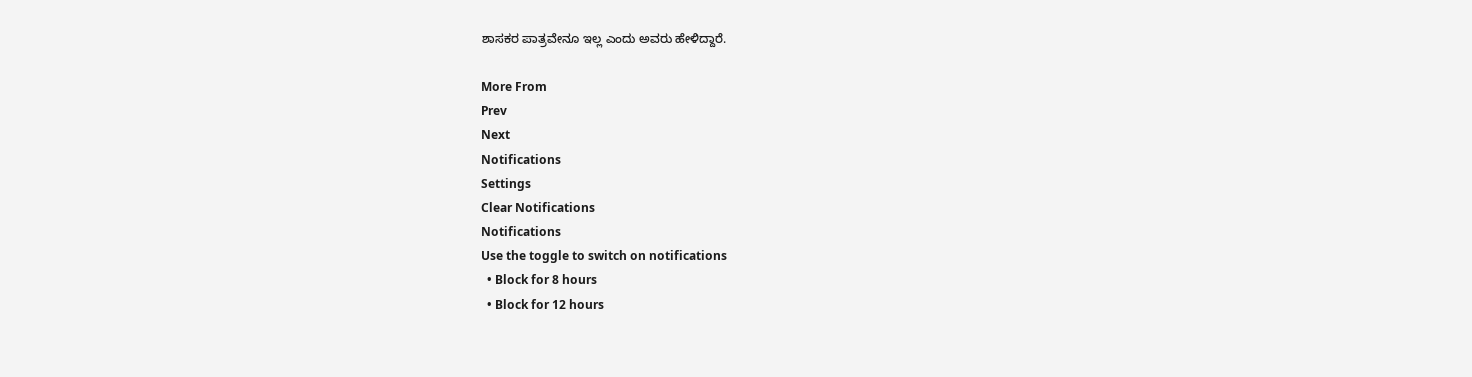ಶಾಸಕರ ಪಾತ್ರವೇನೂ ಇಲ್ಲ ಎಂದು ಅವರು ಹೇಳಿದ್ದಾರೆ.

More From
Prev
Next
Notifications
Settings
Clear Notifications
Notifications
Use the toggle to switch on notifications
  • Block for 8 hours
  • Block for 12 hours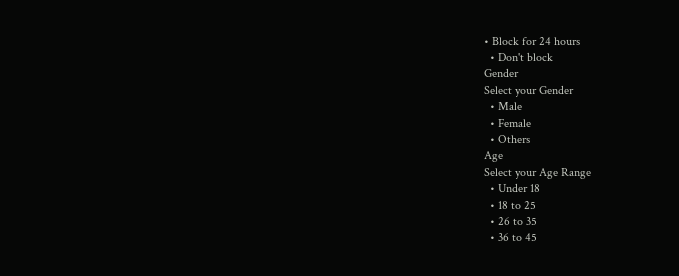• Block for 24 hours
  • Don't block
Gender
Select your Gender
  • Male
  • Female
  • Others
Age
Select your Age Range
  • Under 18
  • 18 to 25
  • 26 to 35
  • 36 to 45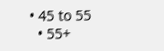• 45 to 55
  • 55+